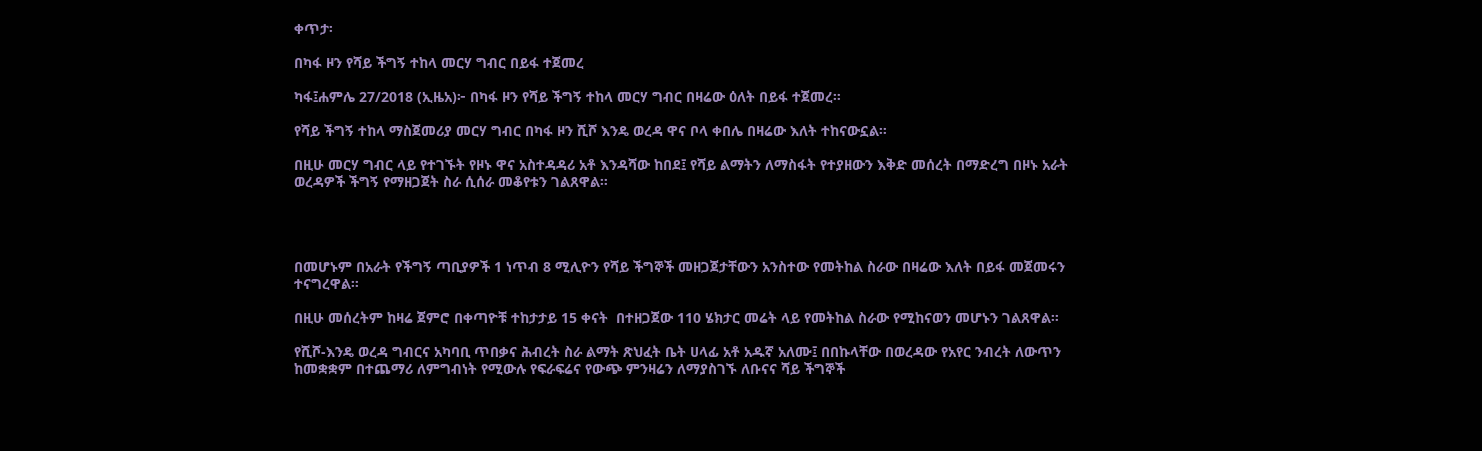ቀጥታ፡

በካፋ ዞን የሻይ ችግኝ ተከላ መርሃ ግብር በይፋ ተጀመረ

ካፋ፤ሐምሌ 27/2018 (ኢዜአ)፦ በካፋ ዞን የሻይ ችግኝ ተከላ መርሃ ግብር በዛሬው ዕለት በይፋ ተጀመረ።

የሻይ ችግኝ ተከላ ማስጀመሪያ መርሃ ግብር በካፋ ዞን ሺሾ እንዴ ወረዳ ዋና ቦላ ቀበሌ በዛሬው እለት ተከናውኗል።

በዚሁ መርሃ ግብር ላይ የተገኙት የዞኑ ዋና አስተዳዳሪ አቶ እንዳሻው ከበደ፤ የሻይ ልማትን ለማስፋት የተያዘውን እቅድ መሰረት በማድረግ በዞኑ አራት ወረዳዎች ችግኝ የማዘጋጀት ስራ ሲሰራ መቆየቱን ገልጸዋል።




በመሆኑም በአራት የችግኝ ጣቢያዎች 1 ነጥብ 8 ሚሊዮን የሻይ ችግኞች መዘጋጀታቸውን አንስተው የመትከል ስራው በዛሬው እለት በይፋ መጀመሩን ተናግረዋል።

በዚሁ መሰረትም ከዛሬ ጀምሮ በቀጣዮቹ ተከታታይ 15 ቀናት  በተዘጋጀው 110 ሄክታር መሬት ላይ የመትከል ስራው የሚከናወን መሆኑን ገልጸዋል።

የሺሾ-እንዴ ወረዳ ግብርና አካባቢ ጥበቃና ሕብረት ስራ ልማት ጽህፈት ቤት ሀላፊ አቶ አዱኛ አለሙ፤ በበኩላቸው በወረዳው የአየር ንብረት ለውጥን ከመቋቋም በተጨማሪ ለምግብነት የሚውሉ የፍራፍሬና የውጭ ምንዛሬን ለማያስገኙ ለቡናና ሻይ ችግኞች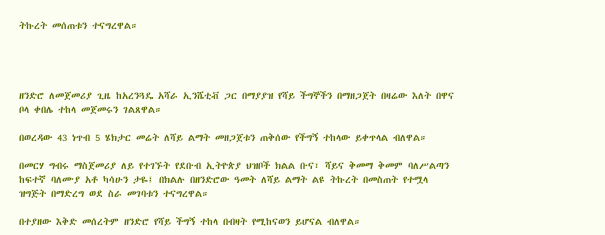ትኩረት መሰጠቱን ተናግረዋል።




ዘንድሮ ለመጀመሪያ ጊዜ ከአረንጓዴ አሻራ ኢንሼቲቭ ጋር በማያያዝ የሻይ ችግኞችን በማዘጋጀት በዛሬው እለት በዋና ቦላ ቀበሌ ተከላ መጀመሩን ገልጸዋል።

በወረዳው 43 ነጥብ 5 ሄክታር መሬት ለሻይ ልማት መዘጋጀቱን ጠቅሰው የችግኝ ተከላው ይቀጥላል ብለዋል።

በመርሃ ግብሩ ማስጀመሪያ ለይ የተገኙት የደቡብ ኢትዮጵያ ህዝቦች ክልል ቡና፣ ሻይና ቅመማ ቅመም ባለሥልጣን ከፍተኛ ባለሙያ አቶ ካሳሁን ታዬ፤ በክልሉ በዘንድሮው ዓመት ለሻይ ልማት ልዩ ትኩረት በመስጠት የተሟላ ዝግጅት በማድረግ ወደ ስራ መገባቱን ተናግረዋል።

በተያዘው እቅድ መሰረትም ዘንድሮ የሻይ ችግኝ ተከላ በብዛት የሚከናወን ይሆናል ብለዋል።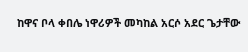ከዋና ቦላ ቀበሌ ነዋሪዎች መካከል አርሶ አደር ጌታቸው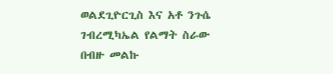ወልደጊዮርጊስ እና አቶ ንጉሴ ገብረሚካኤል የልማት ስራው በብዙ መልኩ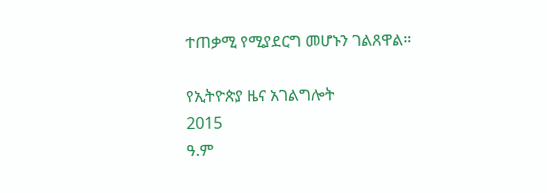ተጠቃሚ የሚያደርግ መሆኑን ገልጸዋል።

የኢትዮጵያ ዜና አገልግሎት
2015
ዓ.ም